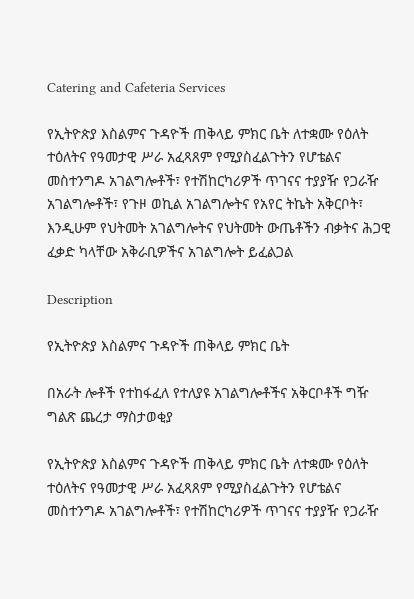Catering and Cafeteria Services

የኢትዮጵያ እስልምና ጉዳዮች ጠቅላይ ምክር ቤት ለተቋሙ የዕለት ተዕለትና የዓመታዊ ሥራ አፈጻጸም የሚያስፈልጉትን የሆቴልና መስተንግዶ አገልግሎቶች፣ የተሽከርካሪዎች ጥገናና ተያያዥ የጋራዥ አገልግሎቶች፣ የጉዞ ወኪል አገልግሎትና የአየር ትኬት አቅርቦት፣ እንዲሁም የህትመት አገልግሎትና የህትመት ውጤቶችን ብቃትና ሕጋዊ ፈቃድ ካላቸው አቅራቢዎችና አገልግሎት ይፈልጋል

Description

የኢትዮጵያ እስልምና ጉዳዮች ጠቅላይ ምክር ቤት

በአራት ሎቶች የተከፋፈለ የተለያዩ አገልግሎቶችና አቅርቦቶች ግዥ ግልጽ ጨረታ ማስታወቂያ

የኢትዮጵያ እስልምና ጉዳዮች ጠቅላይ ምክር ቤት ለተቋሙ የዕለት ተዕለትና የዓመታዊ ሥራ አፈጻጸም የሚያስፈልጉትን የሆቴልና መስተንግዶ አገልግሎቶች፣ የተሽከርካሪዎች ጥገናና ተያያዥ የጋራዥ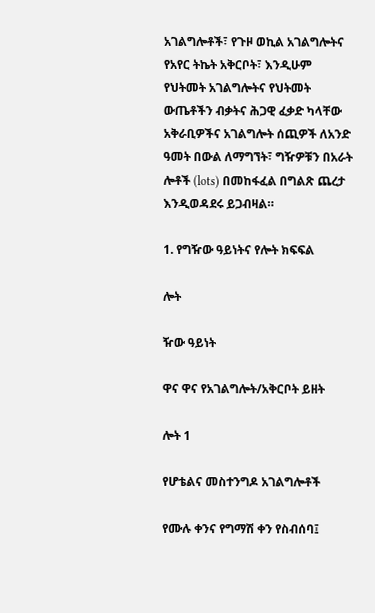አገልግሎቶች፣ የጉዞ ወኪል አገልግሎትና የአየር ትኬት አቅርቦት፣ እንዲሁም የህትመት አገልግሎትና የህትመት ውጤቶችን ብቃትና ሕጋዊ ፈቃድ ካላቸው አቅራቢዎችና አገልግሎት ሰጪዎች ለአንድ ዓመት በውል ለማግኘት፣ ግዥዎቹን በአራት ሎቶች (lots) በመከፋፈል በግልጽ ጨረታ እንዲወዳደሩ ይጋብዛል።

1. የግዥው ዓይነትና የሎት ክፍፍል

ሎት

ዥው ዓይነት

ዋና ዋና የአገልግሎት/አቅርቦት ይዘት

ሎት 1

የሆቴልና መስተንግዶ አገልግሎቶች

የሙሉ ቀንና የግማሽ ቀን የስብሰባ፤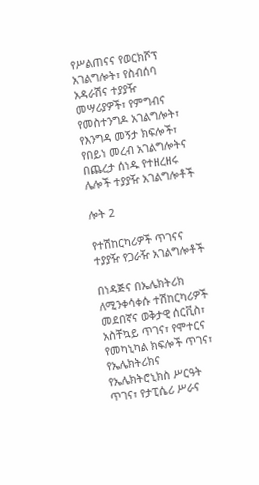የሥልጠናና የወርክሾፕ አገልግሎት፣ የስብሰባ አዳራሽና ተያያዥ መሣሪያዎች፣ የምግብና የመስተንግዶ አገልግሎት፣ የእንግዳ መኝታ ክፍሎች፣ የበይነ መረብ አገልግሎትና በጨረታ ሰነዱ የተዘረዘሩ ሌሎች ተያያዥ አገልግሎቶች

ሎት 2

የተሽከርካሪዎች ጥገናና ተያያዥ የጋራዥ አገልግሎቶች

በነዳጅና በኤሌክትሪክ ለሚንቀሳቀሱ ተሽከርካሪዎች መደበኛና ወቅታዊ ሰርቪስ፣ አስቸኳይ ጥገና፣ የሞተርና የመካኒካል ክፍሎች ጥገና፣ የኤሌክትሪክና የኤሌክትሮኒክስ ሥርዓት ጥገና፣ የታፒሴሪ ሥራና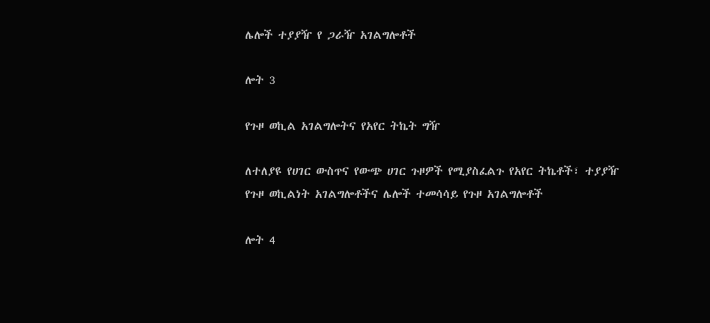ሌሎች ተያያዥ የ ጋራዥ አገልግሎቶች

ሎት 3

የጉዞ ወኪል አገልግሎትና የአየር ትኬት ግዥ

ለተለያዩ የሀገር ውስጥና የውጭ ሀገር ጉዞዎች የሚያስፈልጉ የአየር ትኬቶች፣ ተያያዥ የጉዞ ወኪልነት አገልግሎቶችና ሌሎች ተመሳሳይ የጉዞ አገልግሎቶች

ሎት 4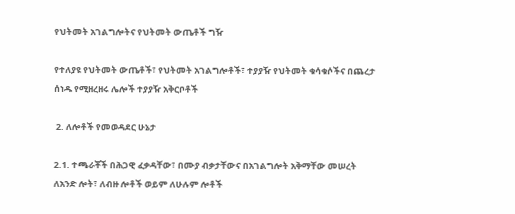የህትመት አገልግሎትና የህትመት ውጤቶች ግዥ

የተለያዩ የህትመት ውጤቶች፣ የህትመት አገልግሎቶች፣ ተያያዥ የህትመት ቁሳቁሶችና በጨረታ ሰነዱ የሚዘረዘሩ ሌሎች ተያያዥ አቅርቦቶች

 2. ለሎቶች የመወዳደር ሁኔታ

2.1. ተጫራቾች በሕጋዊ ፈቃዳቸው፣ በሙያ ብቃታቸውና በአገልግሎት አቅማቸው መሠረት ለአንድ ሎት፣ ለብዙ ሎቶች ወይም ለሁሉም ሎቶች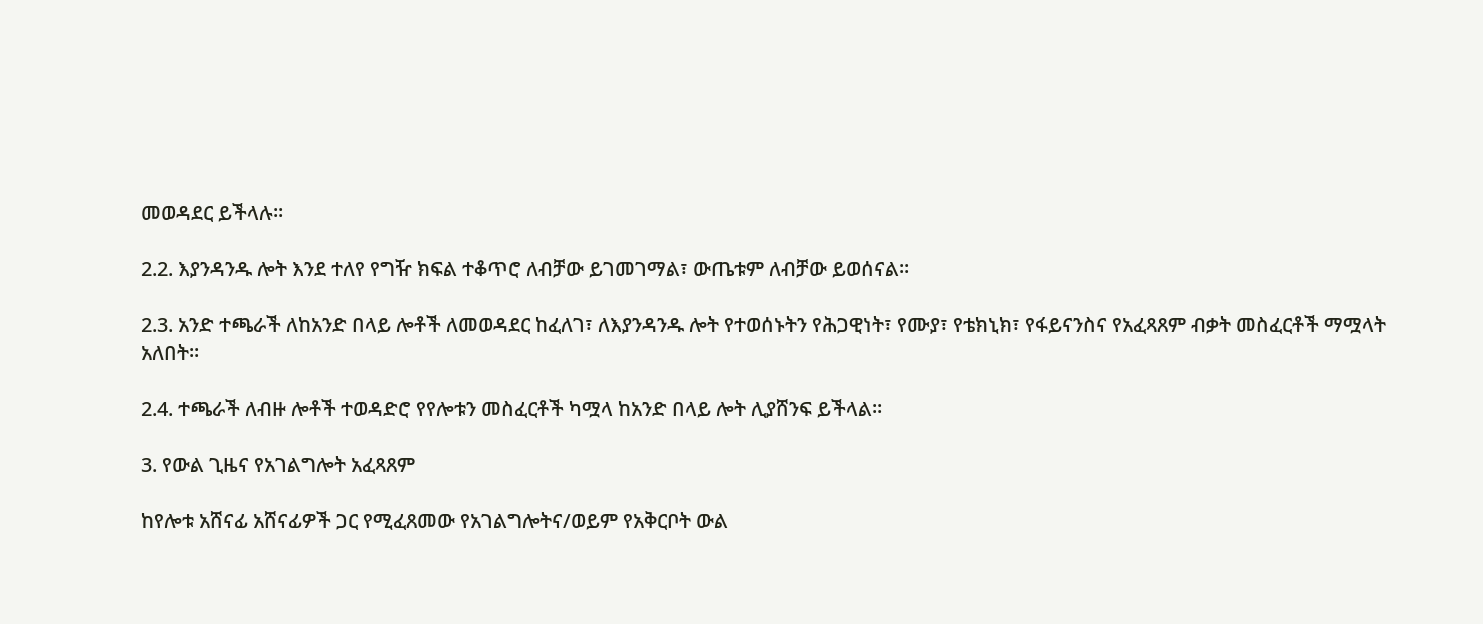መወዳደር ይችላሉ።

2.2. እያንዳንዱ ሎት እንደ ተለየ የግዥ ክፍል ተቆጥሮ ለብቻው ይገመገማል፣ ውጤቱም ለብቻው ይወሰናል።

2.3. አንድ ተጫራች ለከአንድ በላይ ሎቶች ለመወዳደር ከፈለገ፣ ለእያንዳንዱ ሎት የተወሰኑትን የሕጋዊነት፣ የሙያ፣ የቴክኒክ፣ የፋይናንስና የአፈጻጸም ብቃት መስፈርቶች ማሟላት አለበት።

2.4. ተጫራች ለብዙ ሎቶች ተወዳድሮ የየሎቱን መስፈርቶች ካሟላ ከአንድ በላይ ሎት ሊያሸንፍ ይችላል።

3. የውል ጊዜና የአገልግሎት አፈጻጸም

ከየሎቱ አሸናፊ አሸናፊዎች ጋር የሚፈጸመው የአገልግሎትና/ወይም የአቅርቦት ውል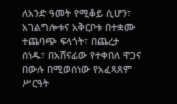ለአንድ ዓመት የሚቆይ ሲሆን፣ አገልግሎቱና አቅርቦቱ በተቋሙ ተጨባጭ ፍላጎት፣ በጨረታ ሰነዱ፣ በአሸናፊው የተቀበለ ዋጋና በውሉ በሚወሰነው የአፈጻጸም ሥርዓት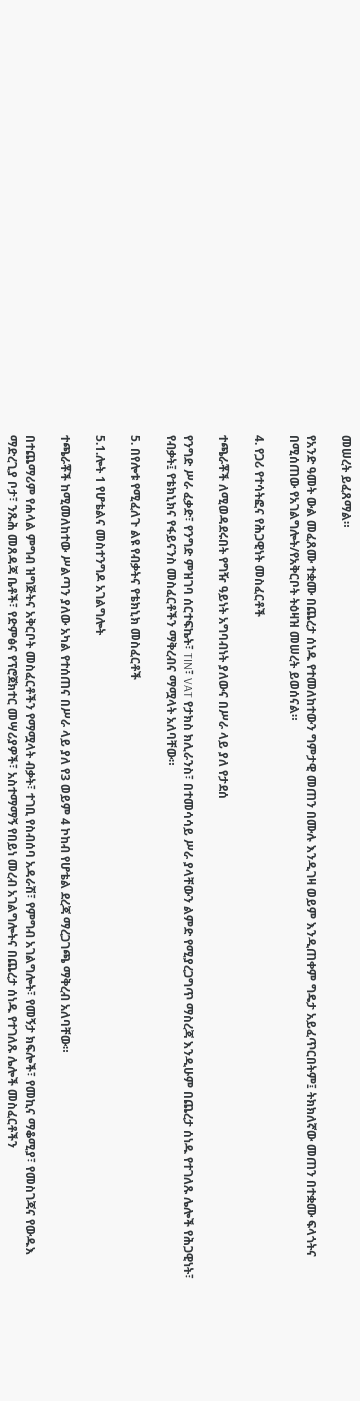መሠረት ይፈጸማል።

የአንድ ዓመት ውል መፈጸሙ ተቋሙ በጨረታ ሰነዱ የተመለከተውን ግምታዊ መጠን በሙሉ እንዲገዛ ወይም እንዲጠቀም ግዴታ አይፈጥርበትም፤ ትክክለኛው መጠን በተቋሙ ፍላጎትና በሚሰጠው የአገልግሎት/የአቅርቦት ትዕዛዝ መሠረት ይወሰናል።

4. የጋሪ የተሳትፎና የሕጋዊነት መስፈርቶች

ተጫራቾች ለሚወዳደሩበት የግዥ ዓይነት አግባብነት ያለውና በሥራ ላይ ያለ የታደሰ

የንግድ ሥራ ፈቃድ፣ የንግድ ምዝገባ ሰርተፍኬት፣ TIN፣ VAT የታክስ ክሊራንስ፣ በተመሳሳይ ሥራ ያላቸውን ልምድ የሚያረጋግጥ ማስረጃ እንዲሁም በጨረታ ሰነዱ የተገለጹ ሌሎች የሕጋዊነት፣ የብቃት፤ የቴክኒክና የፋይናንስ መስፈርቶችን ማቅረብና ማሟላት አለባቸው።

5. በየሎቱ የሚፈለጉ ልዩ የብቃትና የቴክኒክ መስፈርቶች

5.1.ሎት 1 የሆቴልና መስተንግዶ አገልግሎት

ተጫራቾች ከሚመለከተው ሥልጣን ያለው አካል የተሰጠና በሥራ ላይ ያለ የ3 ወይም 4 ኮከብ የሆቴል ደረጃ ማረጋገጫ ማቅረብ አለባቸው።

በተጨማሪም የሐላል ምግብ ዝግጅትና አቅርቦት መስፈርቶችን የማሟላት ብቃት፣ ተገቢ የስብሰባ አዳራሽ፣ የምግብ አገልግሎት፣ የመኝታ ክፍሎች፣ የመኪና ማቆሚያ፣ የመስገጃና የውዱእ ማድረጊያ ቦታ፣ ንጹሕ መጸዳጃ ቤቶች፣ የድምፅና የፕሮጀክተር መሣሪያዎች፣ አስተማማኝ የበይነ መረብ አገልግሎትና በጨረታ ሰነዱ የተገለጹ ሌሎች መስፈርቶችን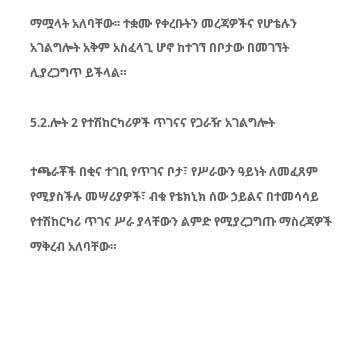ማሟላት አለባቸው፡፡ ተቋሙ የቀረቡትን መረጃዎችና የሆቴሉን አገልግሎት አቅም አስፈላጊ ሆኖ ከተገኘ በቦታው በመገኘት ሊያረጋግጥ ይችላል።

5.2.ሎት 2 የተሽከርካሪዎች ጥገናና የጋራዥ አገልግሎት

ተጫራቾች በቂና ተገቢ የጥገና ቦታ፣ የሥራውን ዓይነት ለመፈጸም የሚያስችሉ መሣሪያዎች፣ ብቁ የቴክኒክ ሰው ኃይልና በተመሳሳይ የተሽከርካሪ ጥገና ሥራ ያላቸውን ልምድ የሚያረጋግጡ ማስረጃዎች ማቅረብ አለባቸው።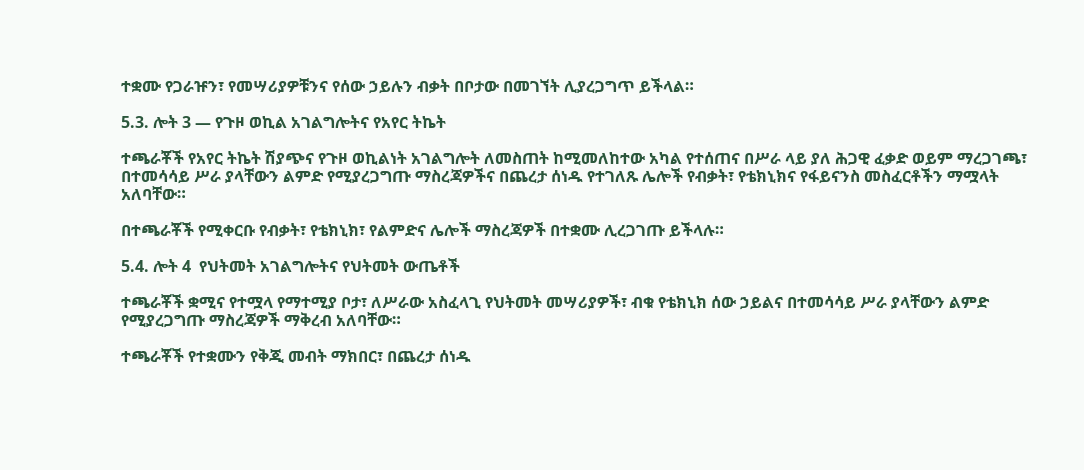ተቋሙ የጋራዡን፣ የመሣሪያዎቹንና የሰው ኃይሉን ብቃት በቦታው በመገኘት ሊያረጋግጥ ይችላል።

5.3. ሎት 3 — የጉዞ ወኪል አገልግሎትና የአየር ትኬት

ተጫራቾች የአየር ትኬት ሽያጭና የጉዞ ወኪልነት አገልግሎት ለመስጠት ከሚመለከተው አካል የተሰጠና በሥራ ላይ ያለ ሕጋዊ ፈቃድ ወይም ማረጋገጫ፣ በተመሳሳይ ሥራ ያላቸውን ልምድ የሚያረጋግጡ ማስረጃዎችና በጨረታ ሰነዱ የተገለጹ ሌሎች የብቃት፣ የቴክኒክና የፋይናንስ መስፈርቶችን ማሟላት አለባቸው።

በተጫራቾች የሚቀርቡ የብቃት፣ የቴክኒክ፣ የልምድና ሌሎች ማስረጃዎች በተቋሙ ሊረጋገጡ ይችላሉ።

5.4. ሎት 4  የህትመት አገልግሎትና የህትመት ውጤቶች

ተጫራቾች ቋሚና የተሟላ የማተሚያ ቦታ፣ ለሥራው አስፈላጊ የህትመት መሣሪያዎች፣ ብቁ የቴክኒክ ሰው ኃይልና በተመሳሳይ ሥራ ያላቸውን ልምድ የሚያረጋግጡ ማስረጃዎች ማቅረብ አለባቸው።

ተጫራቾች የተቋሙን የቅጂ መብት ማክበር፣ በጨረታ ሰነዱ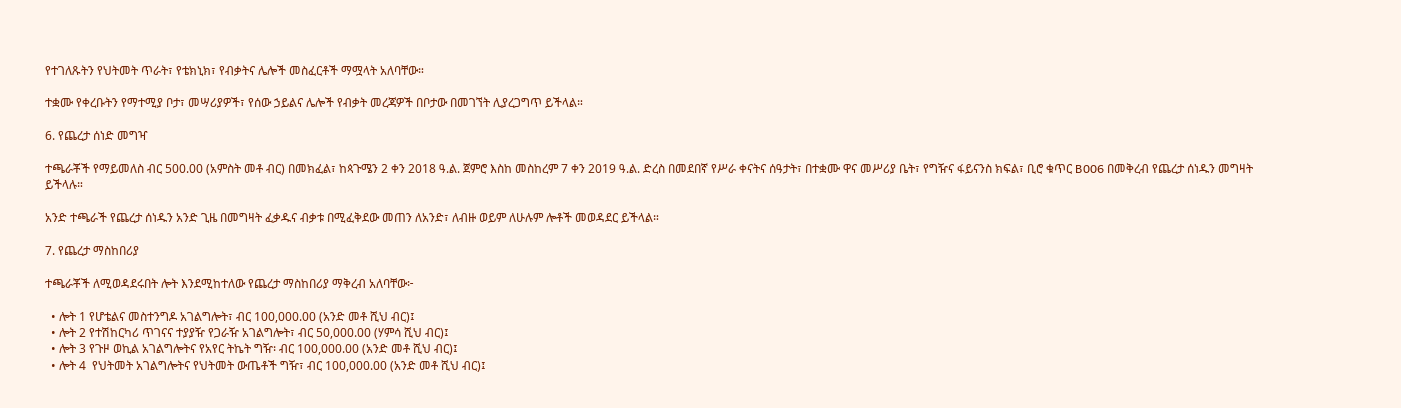የተገለጹትን የህትመት ጥራት፣ የቴክኒክ፣ የብቃትና ሌሎች መስፈርቶች ማሟላት አለባቸው።

ተቋሙ የቀረቡትን የማተሚያ ቦታ፣ መሣሪያዎች፣ የሰው ኃይልና ሌሎች የብቃት መረጃዎች በቦታው በመገኘት ሊያረጋግጥ ይችላል።

6. የጨረታ ሰነድ መግዣ

ተጫራቾች የማይመለስ ብር 500.00 (አምስት መቶ ብር) በመክፈል፣ ከጳጉሜን 2 ቀን 2018 ዓ.ል. ጀምሮ እስከ መስከረም 7 ቀን 2019 ዓ.ል. ድረስ በመደበኛ የሥራ ቀናትና ሰዓታት፣ በተቋሙ ዋና መሥሪያ ቤት፣ የግዥና ፋይናንስ ክፍል፣ ቢሮ ቁጥር B006 በመቅረብ የጨረታ ሰነዱን መግዛት ይችላሉ።

አንድ ተጫራች የጨረታ ሰነዱን አንድ ጊዜ በመግዛት ፈቃዱና ብቃቱ በሚፈቅደው መጠን ለአንድ፣ ለብዙ ወይም ለሁሉም ሎቶች መወዳደር ይችላል።

7. የጨረታ ማስከበሪያ

ተጫራቾች ለሚወዳደሩበት ሎት እንደሚከተለው የጨረታ ማስከበሪያ ማቅረብ አለባቸው፦

  • ሎት 1 የሆቴልና መስተንግዶ አገልግሎት፣ ብር 100,000.00 (አንድ መቶ ሺህ ብር)፤
  • ሎት 2 የተሽከርካሪ ጥገናና ተያያዥ የጋራዥ አገልግሎት፣ ብር 50,000.00 (ሃምሳ ሺህ ብር)፤
  • ሎት 3 የጉዞ ወኪል አገልግሎትና የአየር ትኬት ግዥ፡ ብር 100,000.00 (አንድ መቶ ሺህ ብር)፤
  • ሎት 4  የህትመት አገልግሎትና የህትመት ውጤቶች ግዥ፣ ብር 100,000.00 (አንድ መቶ ሺህ ብር)፤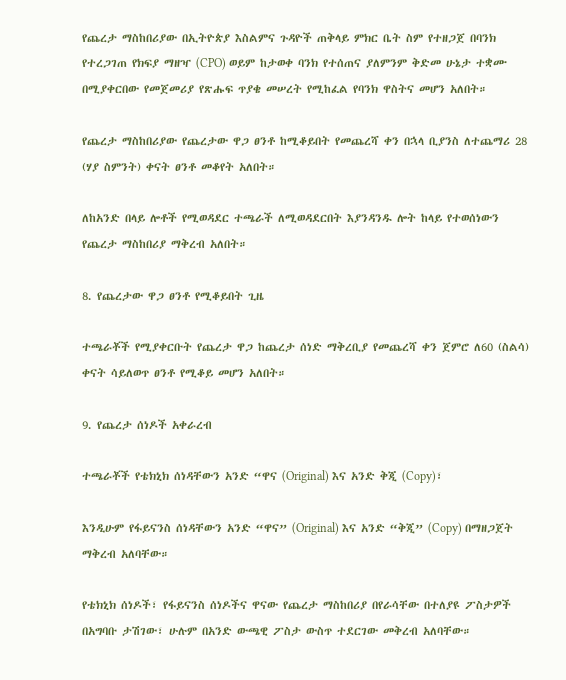የጨረታ ማስከበሪያው በኢትዮጵያ እስልምና ጉዳዮች ጠቅላይ ምክር ቤት ስም የተዘጋጀ በባንክ የተረጋገጠ የክፍያ ማዘዣ (CPO) ወይም ከታወቀ ባንክ የተሰጠና ያለምንም ቅድመ ሁኔታ ተቋሙ በሚያቀርበው የመጀመሪያ የጽሑፍ ጥያቄ መሠረት የሚከፈል የባንክ ዋስትና መሆን አለበት።

የጨረታ ማስከበሪያው የጨረታው ዋጋ ፀንቶ ከሚቆይበት የመጨረሻ ቀን በኋላ ቢያንስ ለተጨማሪ 28 (ሃያ ስምንት) ቀናት ፀንቶ መቆየት አለበት።

ለከአንድ በላይ ሎቶች የሚወዳደር ተጫራች ለሚወዳደርበት እያንዳንዱ ሎት ከላይ የተወሰነውን የጨረታ ማስከበሪያ ማቅረብ አለበት።

8. የጨረታው ዋጋ ፀንቶ የሚቆይበት ጊዜ

ተጫራቾች የሚያቀርቡት የጨረታ ዋጋ ከጨረታ ሰነድ ማቅረቢያ የመጨረሻ ቀን ጀምሮ ለ60 (ስልሳ) ቀናት ሳይለወጥ ፀንቶ የሚቆይ መሆን አለበት።

9. የጨረታ ሰነዶች አቀራረብ

ተጫራቾች የቴክኒክ ሰነዳቸውን አንድ “ዋና (Original) እና አንድ ቅጂ (Copy)፣

እንዲሁም የፋይናንስ ሰነዳቸውን አንድ “ዋና” (Original) እና አንድ “ቅጂ” (Copy) በማዘጋጀት ማቅረብ አለባቸው።

የቴክኒክ ሰነዶች፣ የፋይናንስ ሰነዶችና ዋናው የጨረታ ማስከበሪያ በየራሳቸው በተለያዩ ፖስታዎች በአግባቡ ታሽገው፣ ሁሉም በአንድ ውጫዊ ፖስታ ውስጥ ተደርገው መቅረብ አለባቸው።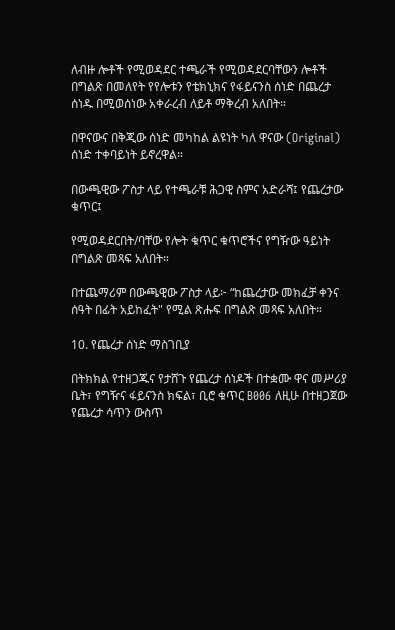ለብዙ ሎቶች የሚወዳደር ተጫራች የሚወዳደርባቸውን ሎቶች በግልጽ በመለየት የየሎቱን የቴክኒክና የፋይናንስ ሰነድ በጨረታ ሰነዱ በሚወሰነው አቀራረብ ለይቶ ማቅረብ አለበት።

በዋናውና በቅጂው ሰነድ መካከል ልዩነት ካለ ዋናው (Original) ሰነድ ተቀባይነት ይኖረዋል።

በውጫዊው ፖስታ ላይ የተጫራቹ ሕጋዊ ስምና አድራሻ፤ የጨረታው ቁጥር፤

የሚወዳደርበት/ባቸው የሎት ቁጥር ቁጥሮችና የግዥው ዓይነት በግልጽ መጻፍ አለበት።

በተጨማሪም በውጫዊው ፖስታ ላይ፦ “ከጨረታው መክፈቻ ቀንና ሰዓት በፊት አይከፈት" የሚል ጽሑፍ በግልጽ መጻፍ አለበት።

10. የጨረታ ሰነድ ማስገቢያ

በትክክል የተዘጋጁና የታሸጉ የጨረታ ሰነዶች በተቋሙ ዋና መሥሪያ ቤት፣ የግዥና ፋይናንስ ክፍል፣ ቢሮ ቁጥር B006 ለዚሁ በተዘጋጀው የጨረታ ሳጥን ውስጥ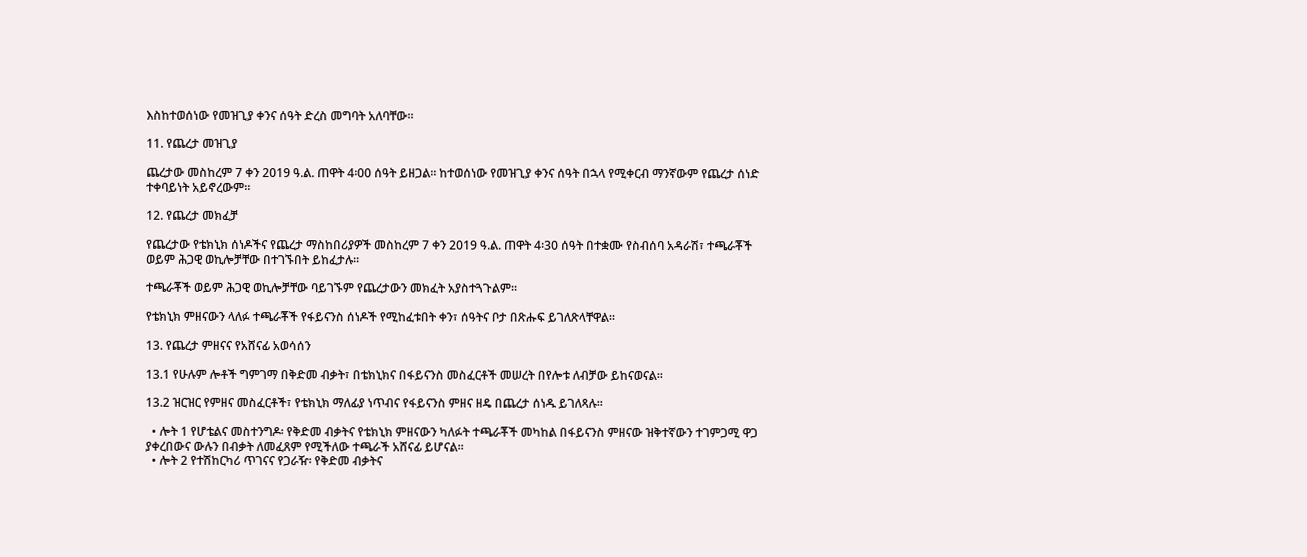እስከተወሰነው የመዝጊያ ቀንና ሰዓት ድረስ መግባት አለባቸው።

11. የጨረታ መዝጊያ

ጨረታው መስከረም 7 ቀን 2019 ዓ.ል. ጠዋት 4፡00 ሰዓት ይዘጋል፡፡ ከተወሰነው የመዝጊያ ቀንና ሰዓት በኋላ የሚቀርብ ማንኛውም የጨረታ ሰነድ ተቀባይነት አይኖረውም።

12. የጨረታ መክፈቻ

የጨረታው የቴክኒክ ሰነዶችና የጨረታ ማስከበሪያዎች መስከረም 7 ቀን 2019 ዓ.ል. ጠዋት 4፡30 ሰዓት በተቋሙ የስብሰባ አዳራሽ፣ ተጫራቾች ወይም ሕጋዊ ወኪሎቻቸው በተገኙበት ይከፈታሉ።

ተጫራቾች ወይም ሕጋዊ ወኪሎቻቸው ባይገኙም የጨረታውን መክፈት አያስተጓጉልም።

የቴክኒክ ምዘናውን ላለፉ ተጫራቾች የፋይናንስ ሰነዶች የሚከፈቱበት ቀን፣ ሰዓትና ቦታ በጽሑፍ ይገለጽላቸዋል።

13. የጨረታ ምዘናና የአሸናፊ አወሳሰን

13.1 የሁሉም ሎቶች ግምገማ በቅድመ ብቃት፣ በቴክኒክና በፋይናንስ መስፈርቶች መሠረት በየሎቱ ለብቻው ይከናወናል።

13.2 ዝርዝር የምዘና መስፈርቶች፣ የቴክኒክ ማለፊያ ነጥብና የፋይናንስ ምዘና ዘዴ በጨረታ ሰነዱ ይገለጻሉ።

  • ሎት 1 የሆቴልና መስተንግዶ፡ የቅድመ ብቃትና የቴክኒክ ምዘናውን ካለፉት ተጫራቾች መካከል በፋይናንስ ምዘናው ዝቅተኛውን ተገምጋሚ ዋጋ ያቀረበውና ውሉን በብቃት ለመፈጸም የሚችለው ተጫራች አሸናፊ ይሆናል፡፡
  • ሎት 2 የተሽከርካሪ ጥገናና የጋራዥ፡ የቅድመ ብቃትና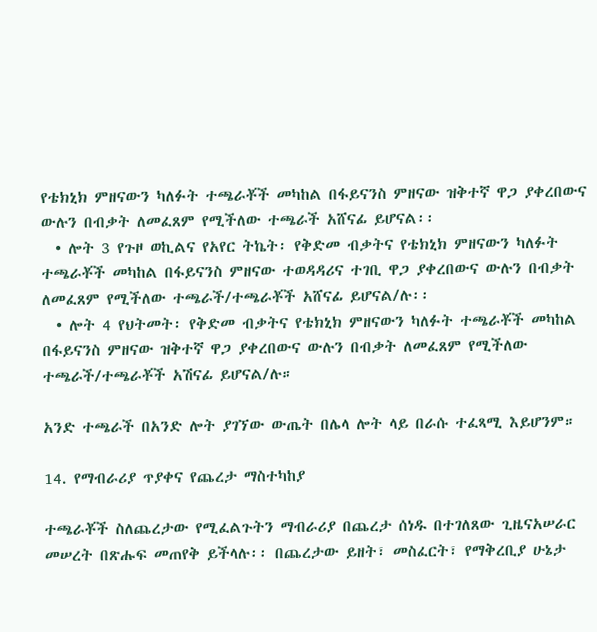የቴክኒክ ምዘናውን ካለፉት ተጫራቾች መካከል በፋይናንስ ምዘናው ዝቅተኛ ዋጋ ያቀረበውና ውሉን በብቃት ለመፈጸም የሚችለው ተጫራች አሸናፊ ይሆናል፡፡
  • ሎት 3 የጉዞ ወኪልና የአየር ትኬት፡ የቅድመ ብቃትና የቴክኒክ ምዘናውን ካለፉት ተጫራቾች መካከል በፋይናንስ ምዘናው ተወዳዳሪና ተገቢ ዋጋ ያቀረበውና ውሉን በብቃት ለመፈጸም የሚችለው ተጫራች/ተጫራቾች አሸናፊ ይሆናል/ሉ፡፡
  • ሎት 4 የህትመት፡ የቅድመ ብቃትና የቴክኒክ ምዘናውን ካለፉት ተጫራቾች መካከል በፋይናንስ ምዘናው ዝቅተኛ ዋጋ ያቀረበውና ውሉን በብቃት ለመፈጸም የሚችለው ተጫራች/ተጫራቾች አሽናፊ ይሆናል/ሉ።

አንድ ተጫራች በአንድ ሎት ያገኘው ውጤት በሌላ ሎት ላይ በራሱ ተፈጻሚ እይሆንም።

14. የማብራሪያ ጥያቀና የጨረታ ማስተካከያ

ተጫራቾች ስለጨረታው የሚፈልጉትን ማብራሪያ በጨረታ ሰነዱ በተገለጸው ጊዜናአሠራር መሠረት በጽሑፍ መጠየቅ ይችላሉ፡፡ በጨረታው ይዘት፣ መስፈርት፣ የማቅረቢያ ሁኔታ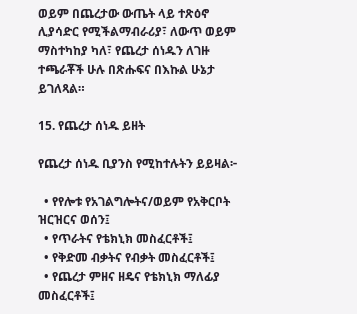ወይም በጨረታው ውጤት ላይ ተጽዕኖ ሊያሳድር የሚችልማብራሪያ፣ ለውጥ ወይም ማስተካከያ ካለ፣ የጨረታ ሰነዱን ለገዙ ተጫራቾች ሁሉ በጽሑፍና በእኩል ሁኔታ ይገለጻል።

15. የጨረታ ሰነዱ ይዘት

የጨረታ ሰነዱ ቢያንስ የሚከተሉትን ይይዛል፦

  • የየሎቱ የአገልግሎትና/ወይም የአቅርቦት ዝርዝርና ወሰን፤
  • የጥራትና የቴክኒክ መስፈርቶች፤
  • የቅድመ ብቃትና የብቃት መስፈርቶች፤
  • የጨረታ ምዘና ዘዴና የቴክኒክ ማለፊያ መስፈርቶች፤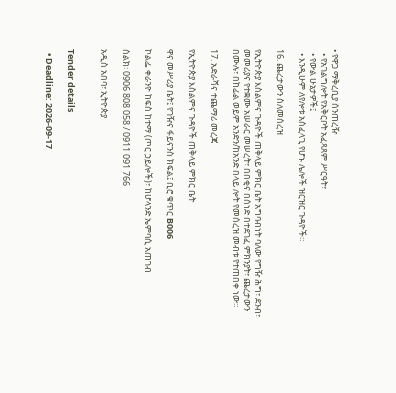• የዋጋ ማቅረቢያ ሰንጠረዥ
  • የአገልግሎት የአቅርቦት አፈጻጸም ሥርዓት፣
  • የውል ሁኔታዎች፤
  • እንዲሁም ለየሎቱ አስፈላጊ የሆኑ ሌሎች ዝርዝር ጉዳዮች።

16. ጨረታውን ስለመሰረዝ

የኢትዮጵያ እስልምና ጉዳዮች ጠቅላይ ምክር ቤት አግባብነት ባለው የግዥ ሕግ፣ ደንብ፣ መመሪያና የተቋሙ አሠራር መሠረት፣ በበቂና በሰነድ በተደገፈ ምክንያት፣ ጨረታውን በሙሉ፣ በከፊል ወይም አንድን/ከአንድ በላይ ሎት የመሰረዝ መብቱ የተጠበቀ ነው።

17. አድራሻና ተጨማሪ መረጃ

የኢትዮጵያ እስልምና ጉዳዮች ጠቅላይ ምክር ቤት

ዋና መሥሪያ ቤት፤ የገዥና ፋይናንስ ክፍል፤ ቢሮ ቁጥር B006

ኮልፌ ቀራንዮ ከፍስ ከተማ (ጦር ኃይሎች)፣ ከሆላንድ ኤምባሲ አጠገብ

ስልክ፡ 0906 808 058 / 0911 091 766

አዲስ አበባ፣ ኢትዮጵያ


Tender details

  • Deadline: 2026-09-17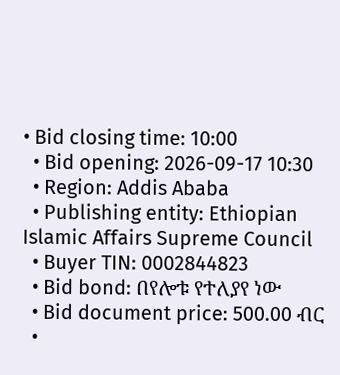• Bid closing time: 10:00
  • Bid opening: 2026-09-17 10:30
  • Region: Addis Ababa
  • Publishing entity: Ethiopian Islamic Affairs Supreme Council
  • Buyer TIN: 0002844823
  • Bid bond: በየሎቱ የተለያየ ነው
  • Bid document price: 500.00 ብር
  •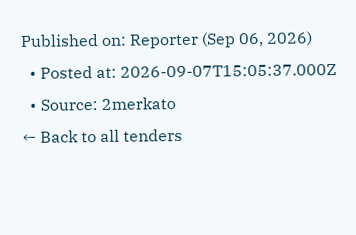Published on: Reporter (Sep 06, 2026)
  • Posted at: 2026-09-07T15:05:37.000Z
  • Source: 2merkato
← Back to all tenders